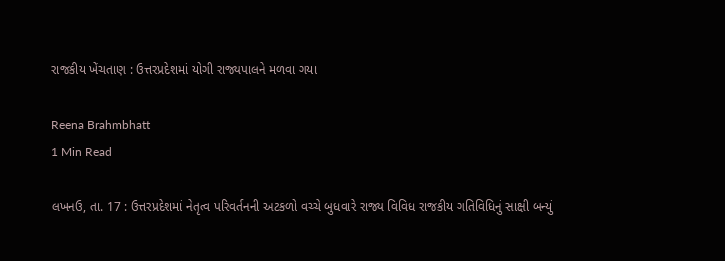રાજકીય ખેંચતાણ : ઉત્તરપ્રદેશમાં યોગી રાજ્યપાલને મળવા ગયા

Reena Brahmbhatt
1 Min Read

લખનઉ, તા. 17 : ઉત્તરપ્રદેશમાં નેતૃત્વ પરિવર્તનની અટકળો વચ્ચે બુધવારે રાજ્ય વિવિધ રાજકીય ગતિવિધિનું સાક્ષી બન્યું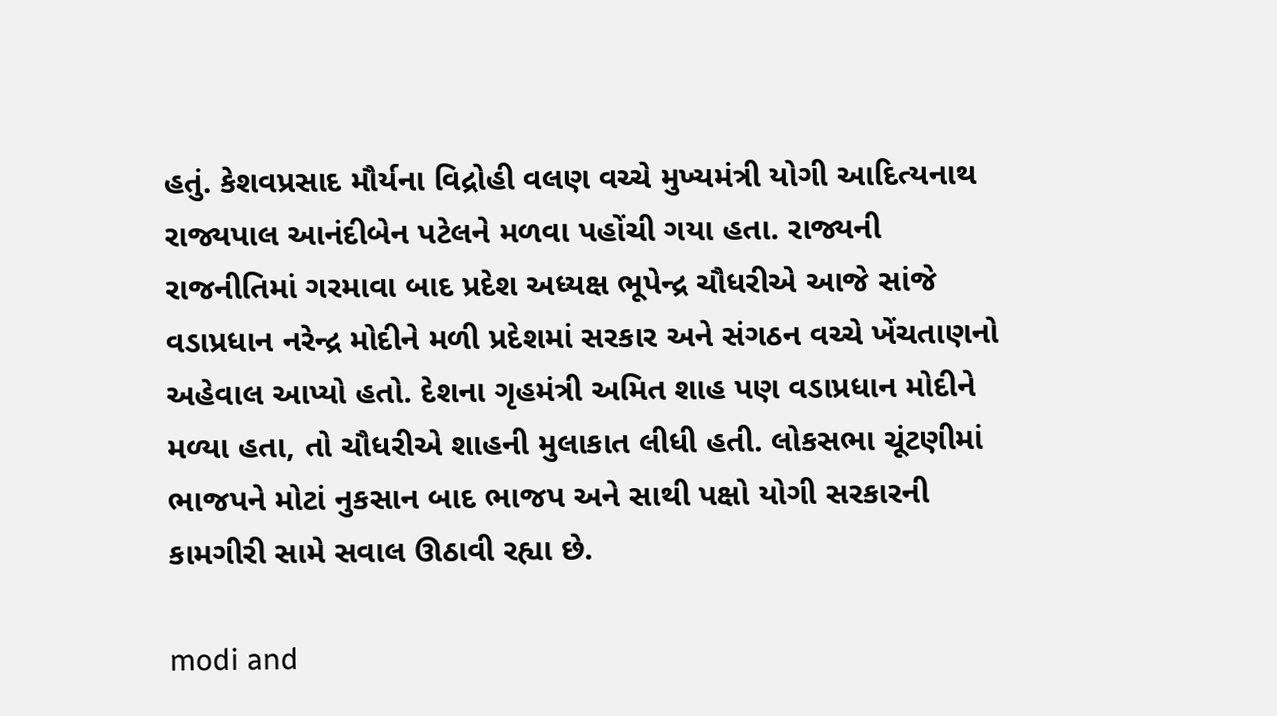હતું. કેશવપ્રસાદ મૌર્યના વિદ્રોહી વલણ વચ્ચે મુખ્યમંત્રી યોગી આદિત્યનાથ રાજ્યપાલ આનંદીબેન પટેલને મળવા પહોંચી ગયા હતા. રાજ્યની રાજનીતિમાં ગરમાવા બાદ પ્રદેશ અધ્યક્ષ ભૂપેન્દ્ર ચૌધરીએ આજે સાંજે વડાપ્રધાન નરેન્દ્ર મોદીને મળી પ્રદેશમાં સરકાર અને સંગઠન વચ્ચે ખેંચતાણનો અહેવાલ આપ્યો હતો. દેશના ગૃહમંત્રી અમિત શાહ પણ વડાપ્રધાન મોદીને મળ્યા હતા, તો ચૌધરીએ શાહની મુલાકાત લીધી હતી. લોકસભા ચૂંટણીમાં ભાજપને મોટાં નુકસાન બાદ ભાજપ અને સાથી પક્ષો યોગી સરકારની કામગીરી સામે સવાલ ઊઠાવી રહ્યા છે.

modi and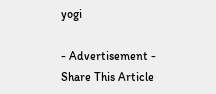yogi

- Advertisement -
Share This Article